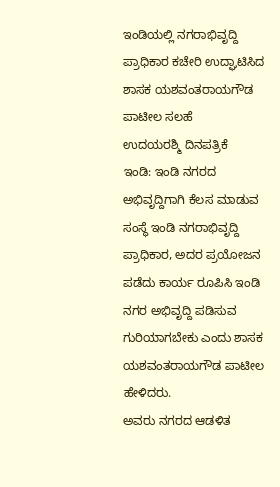ಇಂಡಿಯಲ್ಲಿ ನಗರಾಭಿವೃದ್ದಿ ಪ್ರಾಧಿಕಾರ ಕಚೇರಿ ಉದ್ಘಾಟಿಸಿದ ಶಾಸಕ ಯಶವಂತರಾಯಗೌಡ ಪಾಟೀಲ ಸಲಹೆ
ಉದಯರಶ್ಮಿ ದಿನಪತ್ರಿಕೆ
ಇಂಡಿ: ಇಂಡಿ ನಗರದ ಅಭಿವೃದ್ದಿಗಾಗಿ ಕೆಲಸ ಮಾಡುವ ಸಂಸ್ಥೆ ಇಂಡಿ ನಗರಾಭಿವೃದ್ದಿ ಪ್ರಾಧಿಕಾರ, ಅದರ ಪ್ರಯೋಜನ ಪಡೆದು ಕಾರ್ಯ ರೂಪಿಸಿ ಇಂಡಿ ನಗರ ಅಭಿವೃದ್ದಿ ಪಡಿಸುವ ಗುರಿಯಾಗಬೇಕು ಎಂದು ಶಾಸಕ ಯಶವಂತರಾಯಗೌಡ ಪಾಟೀಲ ಹೇಳಿದರು.
ಅವರು ನಗರದ ಆಡಳಿತ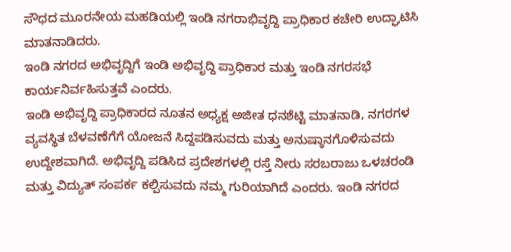ಸೌಧದ ಮೂರನೇಯ ಮಹಡಿಯಲ್ಲಿ ಇಂಡಿ ನಗರಾಭಿವೃದ್ದಿ ಪ್ರಾಧಿಕಾರ ಕಚೇರಿ ಉದ್ಘಾಟಿಸಿ ಮಾತನಾಡಿದರು.
ಇಂಡಿ ನಗರದ ಅಭಿವೃದ್ದಿಗೆ ಇಂಡಿ ಅಭಿವೃದ್ದಿ ಪ್ರಾಧಿಕಾರ ಮತ್ತು ಇಂಡಿ ನಗರಸಭೆ ಕಾರ್ಯನಿರ್ವಹಿಸುತ್ತವೆ ಎಂದರು.
ಇಂಡಿ ಅಭಿವೃದ್ದಿ ಪ್ರಾಧಿಕಾರದ ನೂತನ ಅಧ್ಯಕ್ಷ ಅಜೀತ ಧನಶೆಟ್ಟಿ ಮಾತನಾಡಿ, ನಗರಗಳ ವ್ಯವಸ್ಥಿತ ಬೆಳವಣೆಗೆಗೆ ಯೋಜನೆ ಸಿದ್ದಪಡಿಸುವದು ಮತ್ತು ಅನುಷ್ಠಾನಗೊಳಿಸುವದು ಉದ್ದೇಶವಾಗಿದೆ. ಅಭಿವೃದ್ದಿ ಪಡಿಸಿದ ಪ್ರದೇಶಗಳಲ್ಲಿ ರಸ್ತೆ ನೀರು ಸರಬರಾಜು ಒಳಚರಂಡಿ ಮತ್ತು ವಿದ್ಯುತ್ ಸಂಪರ್ಕ ಕಲ್ಪಿಸುವದು ನಮ್ಮ ಗುರಿಯಾಗಿದೆ ಎಂದರು. ಇಂಡಿ ನಗರದ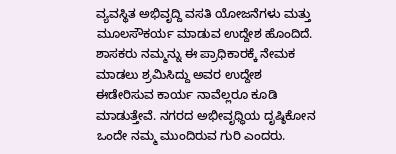ವ್ಯವಸ್ಥಿತ ಅಭಿವೃದ್ದಿ ವಸತಿ ಯೋಜನೆಗಳು ಮತ್ತು ಮೂಲಸೌಕರ್ಯ ಮಾಡುವ ಉದ್ದೇಶ ಹೊಂದಿದೆ. ಶಾಸಕರು ನಮ್ಮನ್ನು ಈ ಪ್ರಾಧಿಕಾರಕ್ಕೆ ನೇಮಕ ಮಾಡಲು ಶ್ರಮಿಸಿದ್ದು ಅವರ ಉದ್ದೇಶ ಈಡೇರಿಸುವ ಕಾರ್ಯ ನಾವೆಲ್ಲರೂ ಕೂಡಿ ಮಾಡುತ್ತೇವೆ. ನಗರದ ಅಭೀವೃಧ್ಧಿಯ ದೃಷ್ಠಿಕೋನ ಒಂದೇ ನಮ್ಮ ಮುಂದಿರುವ ಗುರಿ ಎಂದರು.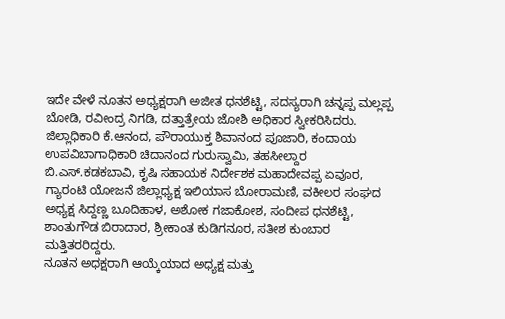ಇದೇ ವೇಳೆ ನೂತನ ಅಧ್ಯಕ್ಷರಾಗಿ ಅಜೀತ ಧನಶೆಟ್ಟಿ, ಸದಸ್ಯರಾಗಿ ಚನ್ನಪ್ಪ ಮಲ್ಲಪ್ಪ ಬೋಡಿ, ರವೀಂದ್ರ ನಿಗಡಿ, ದತ್ತಾತ್ರೇಯ ಜೋಶಿ ಅಧಿಕಾರ ಸ್ವೀಕರಿಸಿದರು.
ಜಿಲ್ಲಾಧಿಕಾರಿ ಕೆ.ಆನಂದ, ಪೌರಾಯುಕ್ತ ಶಿವಾನಂದ ಪೂಜಾರಿ, ಕಂದಾಯ ಉಪವಿಬಾಗಾಧಿಕಾರಿ ಚಿದಾನಂದ ಗುರುಸ್ವಾಮಿ, ತಹಸೀಲ್ದಾರ ಬಿ.ಎಸ್.ಕಡಕಬಾವಿ, ಕೃಷಿ ಸಹಾಯಕ ನಿರ್ದೇಶಕ ಮಹಾದೇವಪ್ಪ ಏವೂರ, ಗ್ಯಾರಂಟಿ ಯೋಜನೆ ಜಿಲ್ಲಾಧ್ಯಕ್ಷ ಇಲಿಯಾಸ ಬೋರಾಮಣಿ, ವಕೀಲರ ಸಂಘದ ಅಧ್ಯಕ್ಷ ಸಿದ್ದಣ್ಣ ಬೂದಿಹಾಳ, ಅಶೋಕ ಗಜಾಕೋಶ, ಸಂದೀಪ ಧನಶೆಟ್ಟಿ, ಶಾಂತುಗೌಡ ಬಿರಾದಾರ, ಶ್ರೀಕಾಂತ ಕುಡಿಗನೂರ, ಸತೀಶ ಕುಂಬಾರ ಮತ್ತಿತರರಿದ್ದರು.
ನೂತನ ಅಧಕ್ಷರಾಗಿ ಆಯ್ಕೆಯಾದ ಅಧ್ಯಕ್ಷ ಮತ್ತು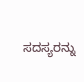ಸದಸ್ಯರನ್ನು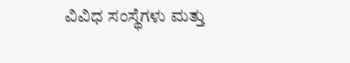ವಿವಿಧ ಸಂಸ್ಥೆಗಳು ಮತ್ತು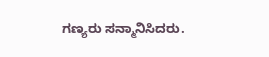ಗಣ್ಯರು ಸನ್ಮಾನಿಸಿದರು.